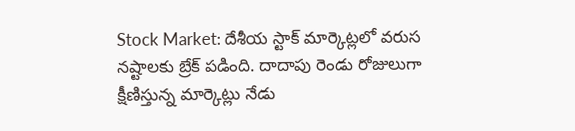Stock Market: దేశీయ స్టాక్ మార్కెట్లలో వరుస నష్టాలకు బ్రేక్ పడింది. దాదాపు రెండు రోజులుగా క్షీణిస్తున్న మార్కెట్లు నేడు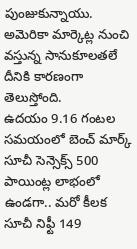పుంజుకున్నాయు. అమెరికా మార్కెట్ల నుంచి వస్తున్న సానుకూలతలే దీనికి కారణంగా తెలుస్తోంది.
ఉదయం 9.16 గంటల సమయంలో బెంచ్ మార్క్ సూచీ సెన్సెక్స్ 500 పాయింట్ల లాభంలో ఉండగా.. మరో కీలక సూచీ నిఫ్టీ 149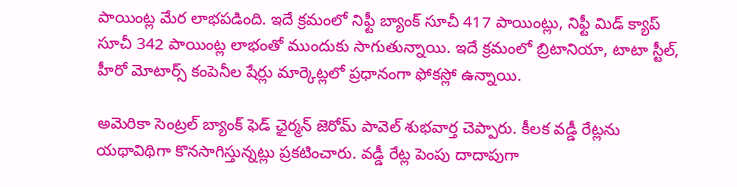పాయింట్ల మేర లాభపడింది. ఇదే క్రమంలో నిఫ్టీ బ్యాంక్ సూచీ 417 పాయింట్లు, నిఫ్టీ మిడ్ క్యాప్ సూచీ 342 పాయింట్ల లాభంతో ముందుకు సాగుతున్నాయి. ఇదే క్రమంలో బ్రిటానియా, టాటా స్టీల్, హీరో మోటార్స్ కంపెనీల షేర్లు మార్కెట్లలో ప్రధానంగా ఫోకస్లో ఉన్నాయి.

అమెరికా సెంట్రల్ బ్యాంక్ ఫెడ్ ఛైర్మన్ జెరోమ్ పావెల్ శుభవార్త చెప్పారు. కీలక వడ్డీ రేట్లను యథావిథిగా కొనసాగిస్తున్నట్లు ప్రకటించారు. వడ్డీ రేట్ల పెంపు దాదాపుగా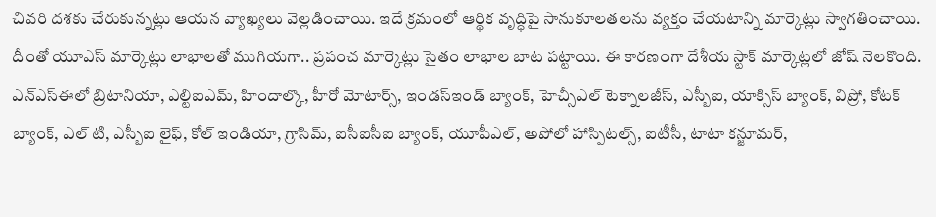చివరి దశకు చేరుకున్నట్లు ఆయన వ్యాఖ్యలు వెల్లడించాయి. ఇదే క్రమంలో ఆర్థిక వృద్ధిపై సానుకూలతలను వ్యక్తం చేయటాన్ని మార్కెట్లు స్వాగతించాయి. దీంతో యూఎస్ మార్కెట్లు లాభాలతో ముగియగా.. ప్రపంచ మార్కెట్లు సైతం లాభాల బాట పట్టాయి. ఈ కారణంగా దేశీయ స్టాక్ మార్కెట్లలో జోష్ నెలకొంది.
ఎన్ఎస్ఈలో బ్రిటానియా, ఎల్టిఐఎమ్, హిందాల్కొ, హీరో మోటార్స్, ఇండస్ఇండ్ బ్యాంక్, హెచ్సీఎల్ టెక్నాలజీస్, ఎస్బీఐ, యాక్సిస్ బ్యాంక్, విప్రో, కోటక్ బ్యాంక్, ఎల్ టి, ఎస్బీఐ లైఫ్, కోల్ ఇండియా, గ్రాసిమ్, ఐసీఐసీఐ బ్యాంక్, యూపీఎల్, అపోలో హాస్పిటల్స్, ఐటీసీ, టాటా కన్జూమర్,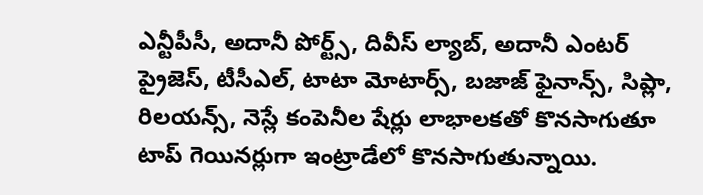ఎన్టీపీసీ, అదానీ పోర్ట్స్, దివీస్ ల్యాబ్, అదానీ ఎంటర్ ప్రైజెస్, టీసీఎల్, టాటా మోటార్స్, బజాజ్ ఫైనాన్స్, సిప్లా, రిలయన్స్, నెస్లే కంపెనీల షేర్లు లాభాలకతో కొనసాగుతూ టాప్ గెయినర్లుగా ఇంట్రాడేలో కొనసాగుతున్నాయి.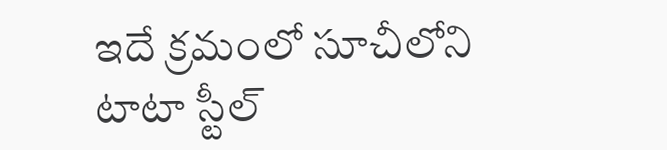ఇదే క్రమంలో సూచీలోని టాటా స్టీల్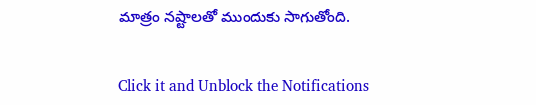మాత్రం నష్టాలతో ముందుకు సాగుతోంది.


Click it and Unblock the Notifications